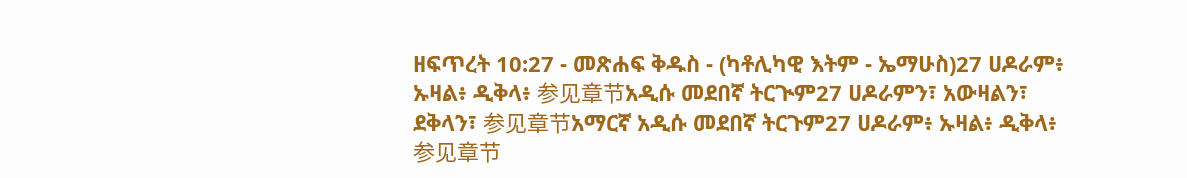ዘፍጥረት 10:27 - መጽሐፍ ቅዱስ - (ካቶሊካዊ እትም - ኤማሁስ)27 ሀዶራም፥ ኡዛል፥ ዲቅላ፥ 参见章节አዲሱ መደበኛ ትርጒም27 ሀዶራምን፣ አውዛልን፣ ደቅላን፣ 参见章节አማርኛ አዲሱ መደበኛ ትርጉም27 ሀዶራም፥ ኡዛል፥ ዲቅላ፥ 参见章节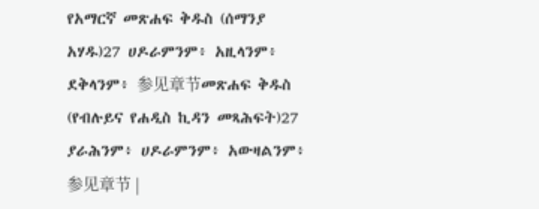የአማርኛ መጽሐፍ ቅዱስ (ሰማንያ አሃዱ)27 ሀዶራምንም፥ አዚላንም፥ ደቅላንም፥ 参见章节መጽሐፍ ቅዱስ (የብሉይና የሐዲስ ኪዳን መጻሕፍት)27 ያራሕንም፥ ሀዶራምንም፥ አውዛልንም፥ 参见章节 |